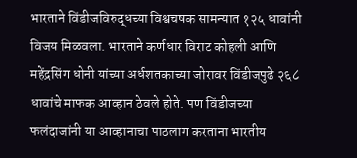भारताने विंडीजविरुद्धच्या विश्वचषक सामन्यात १२५ धावांनी विजय मिळवला. भारताने कर्णधार विराट कोहली आणि महेंद्रसिंग धोनी यांच्या अर्धशतकाच्या जोरावर विंडीजपुढे २६८ धावांचे माफक आव्हान ठेवले होते. पण विंडीजच्या फलंदाजांनी या आव्हानाचा पाठलाग करताना भारतीय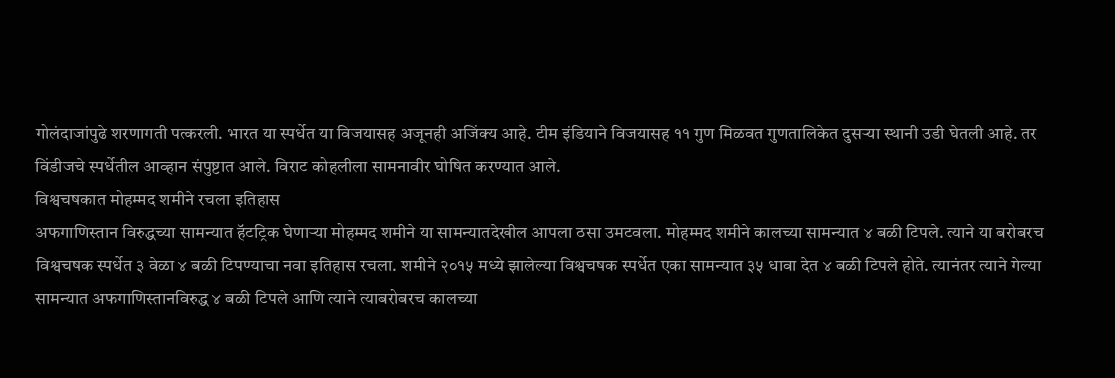गोलंदाजांपुढे शरणागती पत्करली. भारत या स्पर्धेत या विजयासह अजूनही अजिंक्य आहे. टीम इंडियाने विजयासह ११ गुण मिळवत गुणतालिकेत दुसऱ्या स्थानी उडी घेतली आहे. तर विंडीजचे स्पर्धेतील आव्हान संपुष्टात आले. विराट कोहलीला सामनावीर घोषित करण्यात आले.
विश्वचषकात मोहम्मद शमीने रचला इतिहास
अफगाणिस्तान विरुद्धच्या सामन्यात हॅटट्रिक घेणाऱ्या मोहम्मद शमीने या सामन्यातदेखील आपला ठसा उमटवला. मोहम्मद शमीने कालच्या सामन्यात ४ बळी टिपले. त्याने या बरोबरच विश्वचषक स्पर्धेत ३ वेळा ४ बळी टिपण्याचा नवा इतिहास रचला. शमीने २०१५ मध्ये झालेल्या विश्वचषक स्पर्धेत एका सामन्यात ३५ धावा देत ४ बळी टिपले होते. त्यानंतर त्याने गेल्या सामन्यात अफगाणिस्तानविरुद्ध ४ बळी टिपले आणि त्याने त्याबरोबरच कालच्या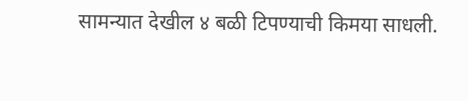सामन्यात देखील ४ बळी टिपण्याची किमया साधली.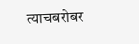त्याचबरोबर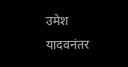उमेश यादवनंतर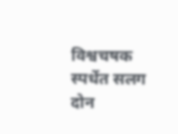विश्वचषक स्पर्धेत सलग दोन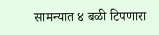सामन्यात ४ बळी टिपणारा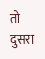तो दुसरा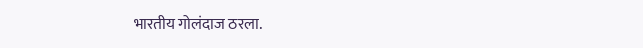भारतीय गोलंदाज ठरला.